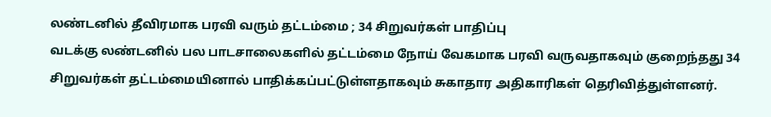லண்டனில் தீவிரமாக பரவி வரும் தட்டம்மை ; 34 சிறுவர்கள் பாதிப்பு
வடக்கு லண்டனில் பல பாடசாலைகளில் தட்டம்மை நோய் வேகமாக பரவி வருவதாகவும் குறைந்தது 34 சிறுவர்கள் தட்டம்மையினால் பாதிக்கப்பட்டுள்ளதாகவும் சுகாதார அதிகாரிகள் தெரிவித்துள்ளனர்.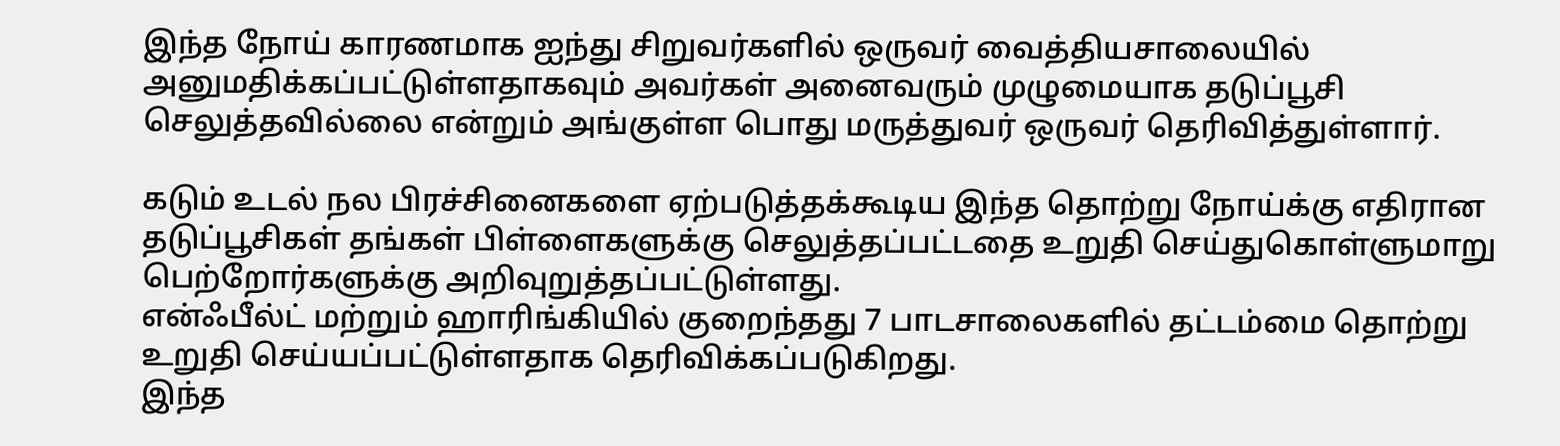இந்த நோய் காரணமாக ஐந்து சிறுவர்களில் ஒருவர் வைத்தியசாலையில் அனுமதிக்கப்பட்டுள்ளதாகவும் அவர்கள் அனைவரும் முழுமையாக தடுப்பூசி செலுத்தவில்லை என்றும் அங்குள்ள பொது மருத்துவர் ஒருவர் தெரிவித்துள்ளார்.

கடும் உடல் நல பிரச்சினைகளை ஏற்படுத்தக்கூடிய இந்த தொற்று நோய்க்கு எதிரான தடுப்பூசிகள் தங்கள் பிள்ளைகளுக்கு செலுத்தப்பட்டதை உறுதி செய்துகொள்ளுமாறு பெற்றோர்களுக்கு அறிவுறுத்தப்பட்டுள்ளது.
என்ஃபீல்ட் மற்றும் ஹாரிங்கியில் குறைந்தது 7 பாடசாலைகளில் தட்டம்மை தொற்று உறுதி செய்யப்பட்டுள்ளதாக தெரிவிக்கப்படுகிறது.
இந்த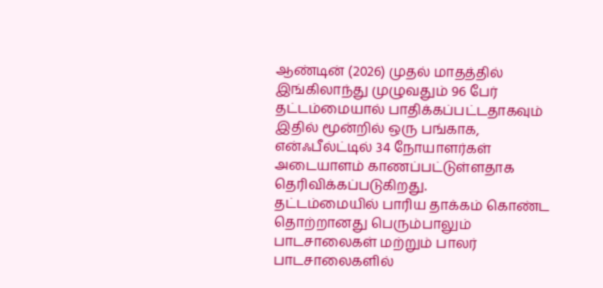ஆண்டின் (2026) முதல் மாதத்தில் இங்கிலாந்து முழுவதும் 96 பேர் தட்டம்மையால் பாதிக்கப்பட்டதாகவும் இதில் மூன்றில் ஒரு பங்காக, என்ஃபீல்ட்டில் 34 நோயாளர்கள் அடையாளம் காணப்பட்டுள்ளதாக தெரிவிக்கப்படுகிறது.
தட்டம்மையில் பாரிய தாக்கம் கொண்ட தொற்றானது பெரும்பாலும் பாடசாலைகள் மற்றும் பாலர் பாடசாலைகளில்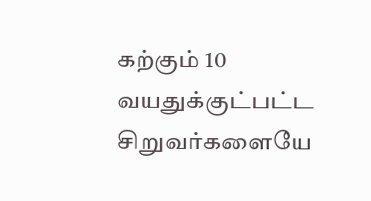கற்கும் 10 வயதுக்குட்பட்ட சிறுவர்களையே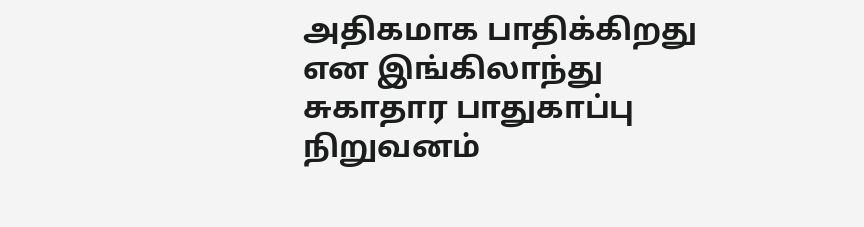அதிகமாக பாதிக்கிறது என இங்கிலாந்து சுகாதார பாதுகாப்பு நிறுவனம்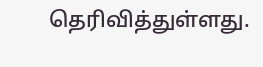தெரிவித்துள்ளது.